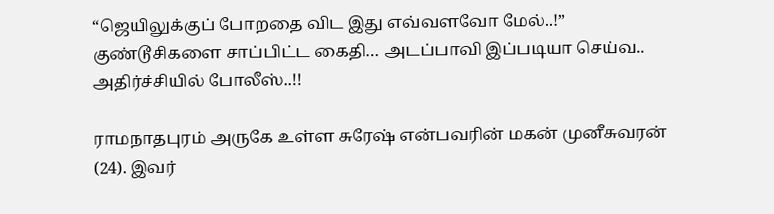“ஜெயிலுக்குப் போறதை விட இது எவ்வளவோ மேல்..!” குண்டூசிகளை சாப்பிட்ட கைதி… அடப்பாவி இப்படியா செய்வ.. அதிர்ச்சியில் போலீஸ்..!!

ராமநாதபுரம் அருகே உள்ள சுரேஷ் என்பவரின் மகன் முனீசுவரன் (24). இவர்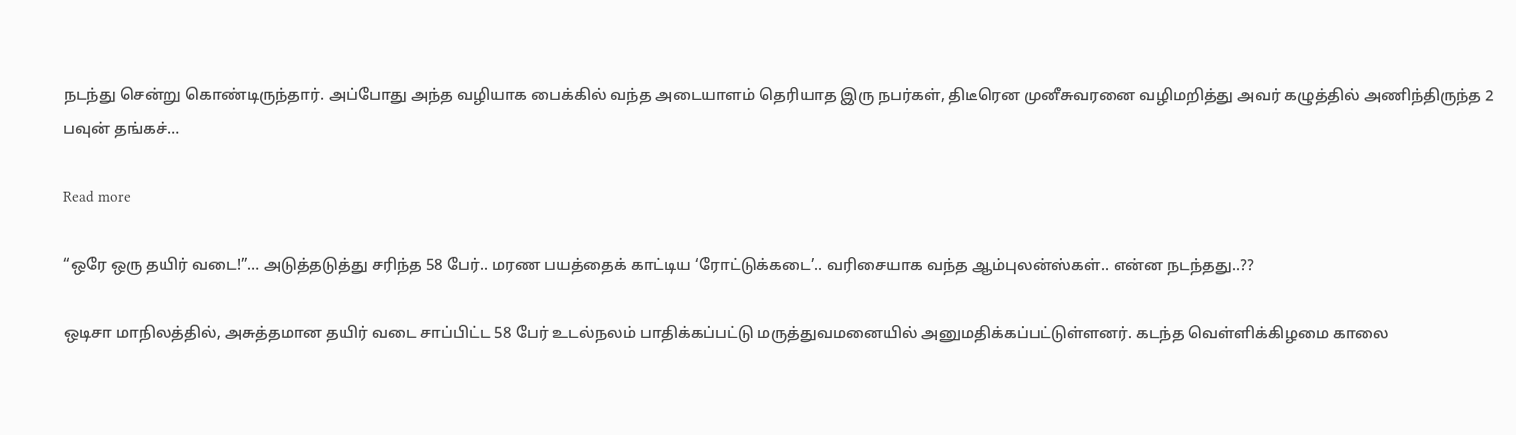நடந்து சென்று கொண்டிருந்தார். அப்போது அந்த வழியாக பைக்கில் வந்த அடையாளம் தெரியாத இரு நபர்கள், திடீரென முனீசுவரனை வழிமறித்து அவர் கழுத்தில் அணிந்திருந்த 2 பவுன் தங்கச்…

Read more

“ஒரே ஒரு தயிர் வடை!”… அடுத்தடுத்து சரிந்த 58 பேர்.. மரண பயத்தைக் காட்டிய ‘ரோட்டுக்கடை’.. வரிசையாக வந்த ஆம்புலன்ஸ்கள்.. என்ன நடந்தது..??

ஒடிசா மாநிலத்தில், அசுத்தமான தயிர் வடை சாப்பிட்ட 58 பேர் உடல்நலம் பாதிக்கப்பட்டு மருத்துவமனையில் அனுமதிக்கப்பட்டுள்ளனர். கடந்த வெள்ளிக்கிழமை காலை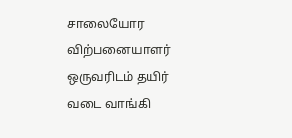சாலையோர விற்பனையாளர் ஒருவரிடம் தயிர் வடை வாங்கி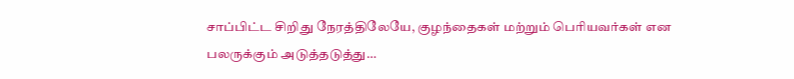சாப்பிட்ட சிறிது நேரத்திலேயே, குழந்தைகள் மற்றும் பெரியவர்கள் என பலருக்கும் அடுத்தடுத்து…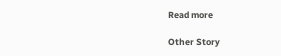Read more

Other Story